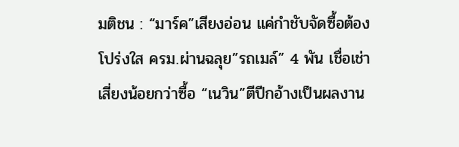มติชน : “มาร์ค”เสียงอ่อน แค่กำชับจัดซื้อต้องโปร่งใส ครม.ผ่านฉลุย”รถเมล์” 4 พัน เชื่อเช่าเสี่ยงน้อยกว่าซื้อ “เนวิน”ตีปีกอ้างเป็นผลงาน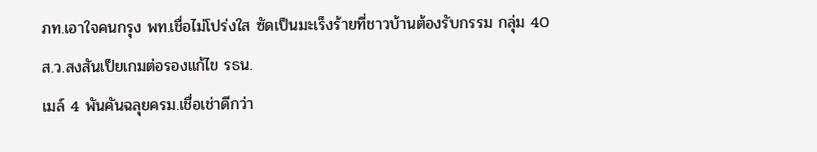ภท.เอาใจคนกรุง พท.เชื่อไม่โปร่งใส ซัดเป็นมะเร็งร้ายที่ชาวบ้านต้องรับกรรม กลุ่ม 40 ส.ว.สงสันเป็ยเกมต่อรองแก้ไข รธน.
เมล์ 4 พันคันฉลุยครม.เชื่อเช่าดีกว่า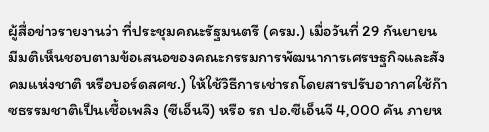ผู้สื่อข่าวรายงานว่า ที่ประชุมคณะรัฐมนตรี (ครม.) เมื่อวันที่ 29 กันยายน มีมติเห็นชอบตามข้อเสนอของคณะกรรมการพัฒนาการเศรษฐกิจและสังคมแห่งชาติ หรือบอร์ดสศช.) ให้ใช้วิธีการเช่ารถโดยสารปรับอากาศใช้ก๊าซธรรมชาติเป็นเชื้อเพลิง (ซีเอ็นจี) หรือ รถ ปอ.ซีเอ็นจี 4,000 คัน ภายห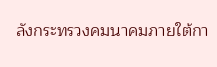ลังกระทรวงคมนาคมภายใต้กา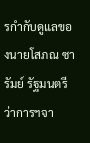รกำกับดูแลของนายโสภณ ซารัมย์ รัฐมนตรีว่าการฯจา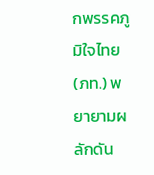กพรรคภูมิใจไทย (ภท.) พยายามผลักดัน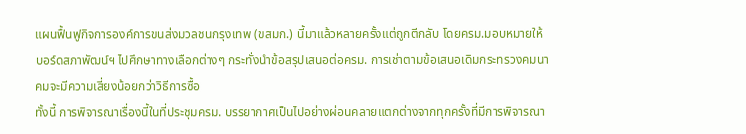แผนฟื้นฟูกิจการองค์การขนส่งมวลชนกรุงเทพ (ขสมก.) นี้มาแล้วหลายครั้งแต่ถูกตีกลับ โดยครม.มอบหมายให้บอร์ดสภาพัฒน์ฯ ไปศึกษาทางเลือกต่างๆ กระทั่งนำข้อสรุปเสนอต่อครม. การเช่าตามข้อเสนอเดิมกระทรวงคมนาคมจะมีความเสี่ยงน้อยกว่าวิธีการซื้อ
ทั้งนี้ การพิจารณาเรื่องนี้ในที่ประชุมครม. บรรยากาศเป็นไปอย่างผ่อนคลายแตกต่างจากทุกครั้งที่มีการพิจารณา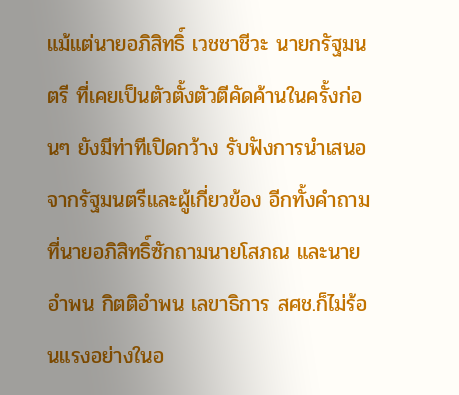แม้แต่นายอภิสิทธิ์ เวชชาชีวะ นายกรัฐมนตรี ที่เคยเป็นตัวตั้งตัวตีคัดค้านในครั้งก่อนๆ ยังมีท่าทีเปิดกว้าง รับฟังการนำเสนอจากรัฐมนตรีและผู้เกี่ยวข้อง อีกทั้งคำถามที่นายอภิสิทธิ์ซักถามนายโสภณ และนายอำพน กิตติอำพน เลขาธิการ สศช.ก็ไม่ร้อนแรงอย่างในอ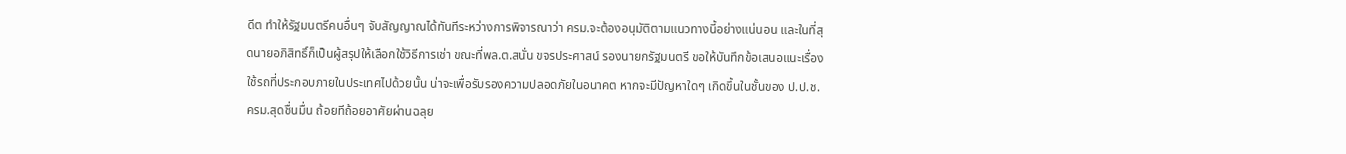ดีต ทำให้รัฐมนตรีคนอื่นๆ จับสัญญาณได้ทันทีระหว่างการพิจารณาว่า ครม.จะต้องอนุมัติตามแนวทางนี้อย่างแน่นอน และในที่สุดนายอภิสิทธิ์ก็เป็นผู้สรุปให้เลือกใช้วิธีการเช่า ขณะที่พล.ต.สนั่น ขจรประศาสน์ รองนายกรัฐมนตรี ขอให้บันทึกข้อเสนอแนะเรื่องใช้รถที่ประกอบภายในประเทศไปด้วยนั้น น่าจะเพื่อรับรองความปลอดภัยในอนาคต หากจะมีปัญหาใดๆ เกิดขึ้นในชั้นของ ป.ป.ช.
ครม.สุดชื่นมื่น ถ้อยทีถ้อยอาศัยผ่านฉลุย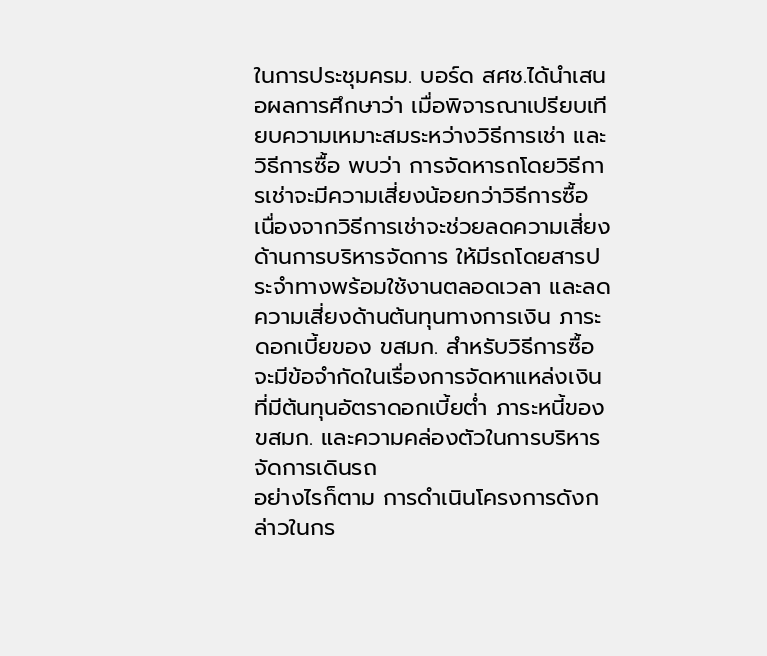ในการประชุมครม. บอร์ด สศช.ได้นำเสนอผลการศึกษาว่า เมื่อพิจารณาเปรียบเทียบความเหมาะสมระหว่างวิธีการเช่า และวิธีการซื้อ พบว่า การจัดหารถโดยวิธีการเช่าจะมีความเสี่ยงน้อยกว่าวิธีการซื้อ เนื่องจากวิธีการเช่าจะช่วยลดความเสี่ยงด้านการบริหารจัดการ ให้มีรถโดยสารประจำทางพร้อมใช้งานตลอดเวลา และลดความเสี่ยงด้านต้นทุนทางการเงิน ภาระดอกเบี้ยของ ขสมก. สำหรับวิธีการซื้อ จะมีข้อจำกัดในเรื่องการจัดหาแหล่งเงินที่มีต้นทุนอัตราดอกเบี้ยต่ำ ภาระหนี้ของ ขสมก. และความคล่องตัวในการบริหารจัดการเดินรถ
อย่างไรก็ตาม การดำเนินโครงการดังกล่าวในกร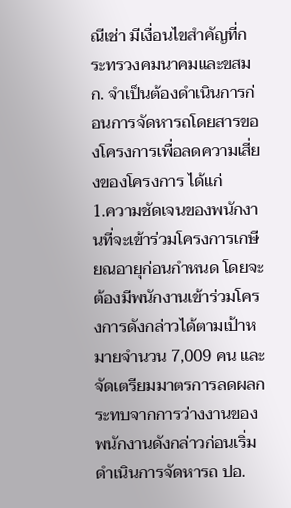ณีเช่า มีเงื่อนไขสำคัญที่กระทรวงคมนาคมและขสมก. จำเป็นต้องดำเนินการก่อนการจัดหารถโดยสารของโครงการเพื่อลดความเสี่ยงของโครงการ ได้แก่
1.ความชัดเจนของพนักงานที่จะเข้าร่วมโครงการเกษียณอายุก่อนกำหนด โดยจะต้องมีพนักงานเข้าร่วมโครงการดังกล่าวได้ตามเป้าหมายจำนวน 7,009 คน และจัดเตรียมมาตรการลดผลกระทบจากการว่างงานของพนักงานดังกล่าวก่อนเริ่มดำเนินการจัดหารถ ปอ.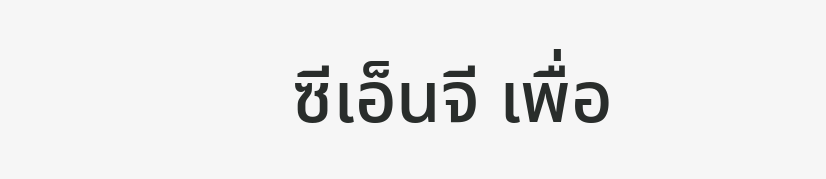ซีเอ็นจี เพื่อ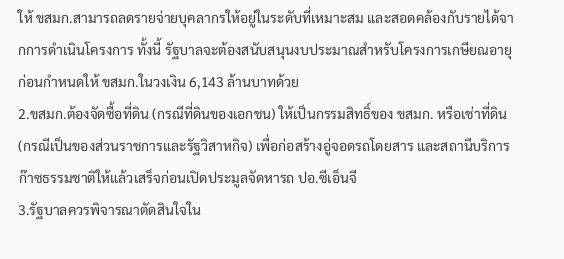ให้ ขสมก.สามารถลดรายจ่ายบุคลากรให้อยู่ในระดับที่เหมาะสม และสอดคล้องกับรายได้จากการดำเนินโครงการ ทั้งนี้ รัฐบาลจะต้องสนับสนุนงบประมาณสำหรับโครงการเกษียณอายุก่อนกำหนดให้ ขสมก.ในวงเงิน 6,143 ล้านบาทด้วย
2.ขสมก.ต้องจัดซื้อที่ดิน (กรณีที่ดินของเอกชน) ให้เป็นกรรมสิทธิ์ของ ขสมก. หรือเช่าที่ดิน (กรณีเป็นของส่วนราชการและรัฐวิสาหกิจ) เพื่อก่อสร้างอู่จอดรถโดยสาร และสถานีบริการก๊าซธรรมชาติให้แล้วเสร็จก่อนเปิดประมูลจัดหารถ ปอ.ซีเอ็นจี
3.รัฐบาลควรพิจารณาตัดสินใจใน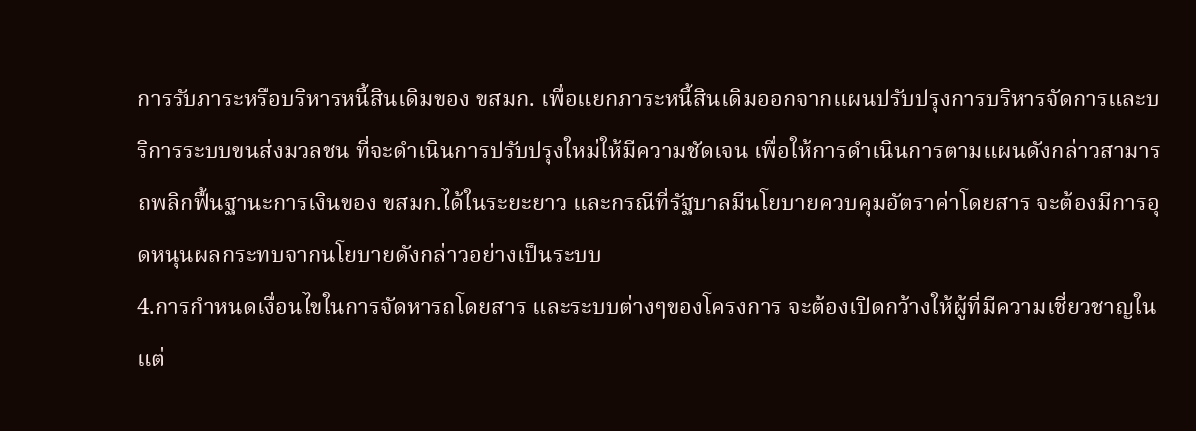การรับภาระหรือบริหารหนี้สินเดิมของ ขสมก. เพื่อแยกภาระหนี้สินเดิมออกจากแผนปรับปรุงการบริหารจัดการและบริการระบบขนส่งมวลชน ที่จะดำเนินการปรับปรุงใหม่ให้มีความชัดเจน เพื่อให้การดำเนินการตามแผนดังกล่าวสามารถพลิกฟื้นฐานะการเงินของ ขสมก.ได้ในระยะยาว และกรณีที่รัฐบาลมีนโยบายควบคุมอัตราค่าโดยสาร จะต้องมีการอุดหนุนผลกระทบจากนโยบายดังกล่าวอย่างเป็นระบบ
4.การกำหนดเงื่อนไขในการจัดหารถโดยสาร และระบบต่างๆของโครงการ จะต้องเปิดกว้างให้ผู้ที่มีความเชี่ยวชาญในแต่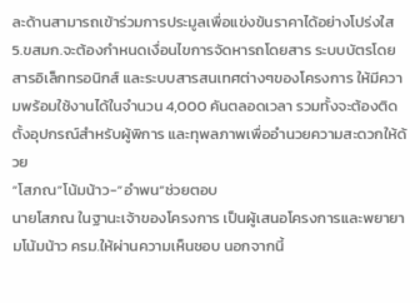ละด้านสามารถเข้าร่วมการประมูลเพื่อแข่งข้นราคาได้อย่างโปร่งใส
5.ขสมก.จะต้องกำหนดเงื่อนไขการจัดหารถโดยสาร ระบบบัตรโดยสารอิเล็กทรอนิกส์ และระบบสารสนเทศต่างๆของโครงการ ให้มีความพร้อมใช้งานได้ในจำนวน 4,000 คันตลอดเวลา รวมทั้งจะต้องติดตั้งอุปกรณ์สำหรับผู้พิการ และทุพลภาพเพื่ออำนวยความสะดวกให้ด้วย
“โสภณ”โน้มน้าว-”อำพน”ช่วยตอบ
นายโสภณ ในฐานะเจ้าของโครงการ เป็นผู้เสนอโครงการและพยายามโน้มน้าว ครม.ให้ผ่านความเห็นชอบ นอกจากนี้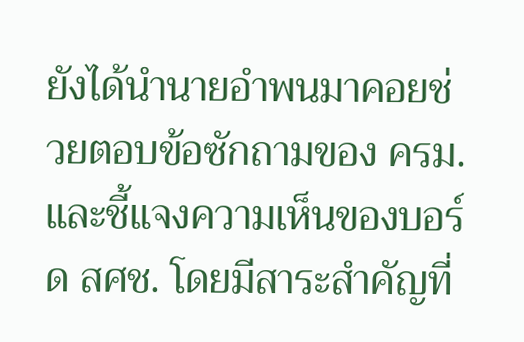ยังได้นำนายอำพนมาคอยช่วยตอบข้อซักถามของ ครม. และชี้แจงความเห็นของบอร์ด สศช. โดยมีสาระสำคัญที่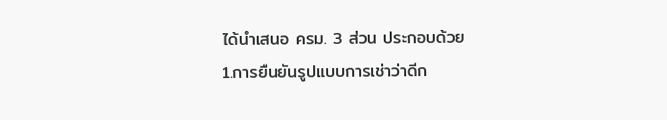ได้นำเสนอ ครม. 3 ส่วน ประกอบด้วย
1.การยืนยันรูปแบบการเช่าว่าดีก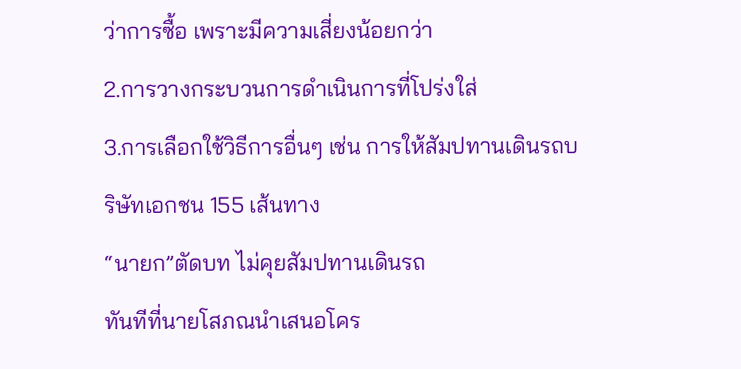ว่าการซื้อ เพราะมีความเสี่ยงน้อยกว่า
2.การวางกระบวนการดำเนินการที่โปร่งใส่
3.การเลือกใช้วิธีการอื่นๆ เช่น การให้สัมปทานเดินรถบริษัทเอกชน 155 เส้นทาง
“นายก”ตัดบท ไม่คุยสัมปทานเดินรถ
ทันทีที่นายโสภณนำเสนอโคร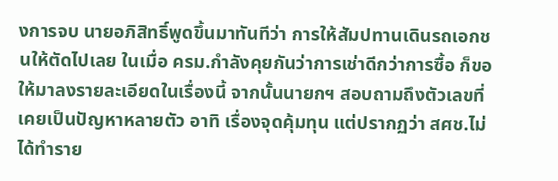งการจบ นายอภิสิทธิ์พูดขึ้นมาทันทีว่า การให้สัมปทานเดินรถเอกชนให้ตัดไปเลย ในเมื่อ ครม.กำลังคุยกันว่าการเช่าดีกว่าการซื้อ ก็ขอให้มาลงรายละเอียดในเรื่องนี้ จากนั้นนายกฯ สอบถามถึงตัวเลขที่เคยเป็นปัญหาหลายตัว อาทิ เรื่องจุดคุ้มทุน แต่ปรากฏว่า สศช.ไม่ได้ทำราย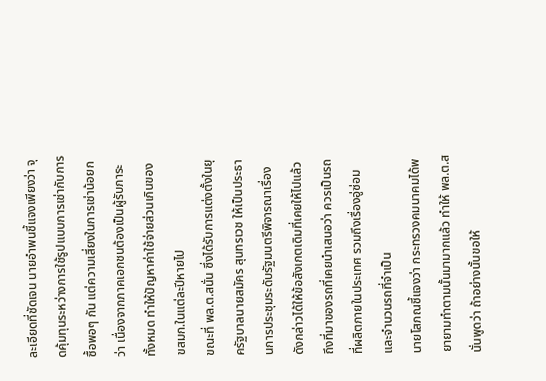ละเอียดที่ชัดเจน นายอำพนชี้แจงเพียงว่า จุดคุ้มทุนระหว่างการใช้รูปแบบการเช่ากับการซื้อพอๆ กัน แต่ความเสี่ยงในการเช่าน้อยกว่า เนื่องจากภาคเอกชนต้องเป็นผู้รับภาระทั้งหมด ทำให้ปัญหาค่าใช้จ่ายส่วนเกินของ ขสมก.ในแต่ละปีหายไป
ขณะที่ พล.ต.สนั่น ซึ่งได้รับการแต่งตั้งในยุครัฐบาลนายสมัคร สุนทรเวช ให้เป็นประธานการประชุมระดับรัฐมนตรีพิจารณาเรื่องดังกล่าวได้ให้ข้อสังเกตเดิมที่เคยให้ไปแล้ว ถึงที่มาของรถที่เคยนำเสนอว่า ควรเป็นรถที่ผลิตภายในประเทศ รวมถึงเรื่องอู่ซ่อม และจำนวนรถที่จำเป็น
นายโสภณชี้แจงว่า กระทรวงคมนาคมได้พยายามทำตามนั้นมามากแล้ว ทำให้ พล.ต.สนั่นพูดว่า ถ้าอย่างนั้นขอให้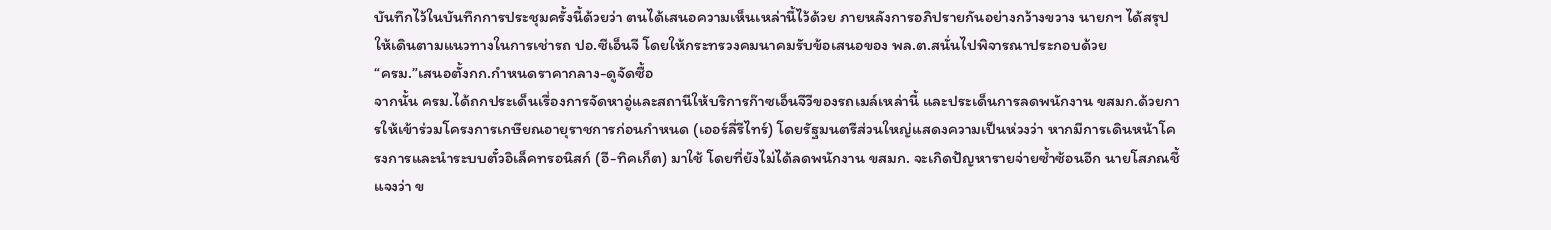บันทึกไว้ในบันทึกการประชุมครั้งนี้ด้วยว่า ตนได้เสนอความเห็นเหล่านี้ไว้ด้วย ภายหลังการอภิปรายกันอย่างกว้างขวาง นายกฯ ได้สรุปให้เดินตามแนวทางในการเช่ารถ ปอ.ซีเอ็นจี โดยให้กระทรวงคมนาคมรับข้อเสนอของ พล.ต.สนั่นไปพิจารณาประกอบด้วย
“ครม.”เสนอตั้งกก.กำหนดราคากลาง-ดูจัดซื้อ
จากนั้น ครม.ได้ถกประเด็นเรื่องการจัดหาอู่และสถานีให้บริการก๊าซเอ็นจีวีของรถเมล์เหล่านี้ และประเด็นการลดพนักงาน ขสมก.ด้วยการให้เข้าร่วมโครงการเกษียณอายุราชการก่อนกำหนด (เออร์ลี่รีไทร์) โดยรัฐมนตรีส่วนใหญ่แสดงความเป็นห่วงว่า หากมีการเดินหน้าโครงการและนำระบบตั๋วอิเล็คทรอนิสก์ (อี-ทิคเก็ต) มาใช้ โดยที่ยังไม่ได้ลดพนักงาน ขสมก. จะเกิดปัญหารายจ่ายซ้ำซ้อนอีก นายโสภณชี้แจงว่า ข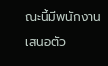ณะนี้มีพนักงานเสนอตัว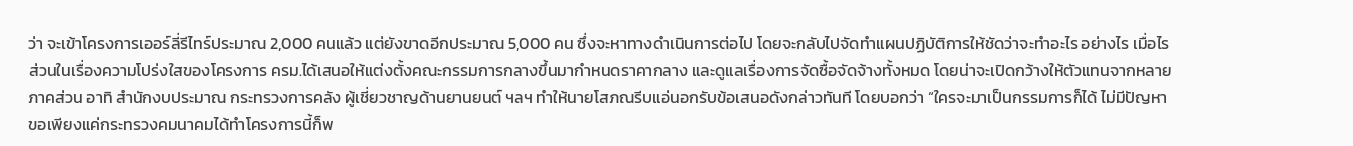ว่า จะเข้าโครงการเออร์ลี่รีไทร์ประมาณ 2,000 คนแล้ว แต่ยังขาดอีกประมาณ 5,000 คน ซึ่งจะหาทางดำเนินการต่อไป โดยจะกลับไปจัดทำแผนปฏิบัติการให้ชัดว่าจะทำอะไร อย่างไร เมื่อไร
ส่วนในเรื่องความโปร่งใสของโครงการ ครม.ได้เสนอให้แต่งตั้งคณะกรรมการกลางขึ้นมากำหนดราคากลาง และดูแลเรื่องการจัดซื้อจัดจ้างทั้งหมด โดยน่าจะเปิดกว้างให้ตัวแทนจากหลายภาคส่วน อาทิ สำนักงบประมาณ กระทรวงการคลัง ผู้เชี่ยวชาญด้านยานยนต์ ฯลฯ ทำให้นายโสภณรีบแอ่นอกรับข้อเสนอดังกล่าวทันที โดยบอกว่า “ใครจะมาเป็นกรรมการก็ได้ ไม่มีปัญหา ขอเพียงแค่กระทรวงคมนาคมได้ทำโครงการนี้ก็พ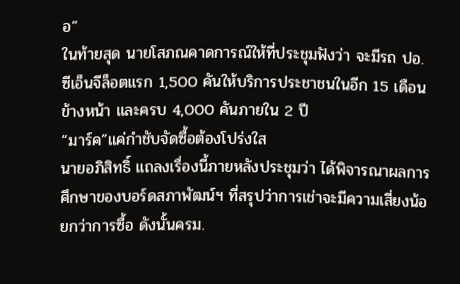อ”
ในท้ายสุด นายโสภณคาดการณ์ให้ที่ประชุมฟังว่า จะมีรถ ปอ.ซีเอ็นจีล็อตแรก 1,500 คันให้บริการประชาชนในอีก 15 เดือนข้างหน้า และครบ 4,000 คันภายใน 2 ปี
“มาร์ค”แค่กำชับจัดซื้อต้องโปร่งใส
นายอภิสิทธิ์ แถลงเรื่องนี้ภายหลังประชุมว่า ได้พิจารณาผลการศึกษาของบอร์ดสภาพัฒน์ฯ ที่สรุปว่าการเช่าจะมีความเสี่ยงน้อยกว่าการซื้อ ดังนั้นครม.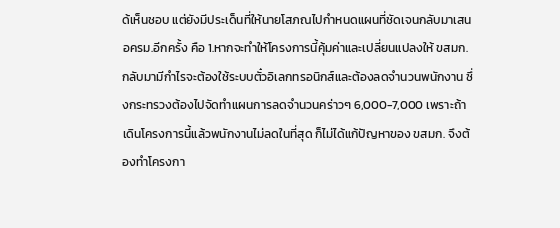ด้เห็นชอบ แต่ยังมีประเด็นที่ให้นายโสภณไปกำหนดแผนที่ชัดเจนกลับมาเสนอครม.อีกครั้ง คือ 1.หากจะทำให้โครงการนี้คุ้มค่าและเปลี่ยนแปลงให้ ขสมก.กลับมามีกำไรจะต้องใช้ระบบตั๋วอิเลกทรอนิกส์และต้องลดจำนวนพนักงาน ซึ่งกระทรวงต้องไปจัดทำแผนการลดจำนวนคร่าวๆ 6,000-7,000 เพราะถ้าเดินโครงการนี้แล้วพนักงานไม่ลดในที่สุด ก็ไม่ได้แก้ปัญหาของ ขสมก. จึงต้องทำโครงกา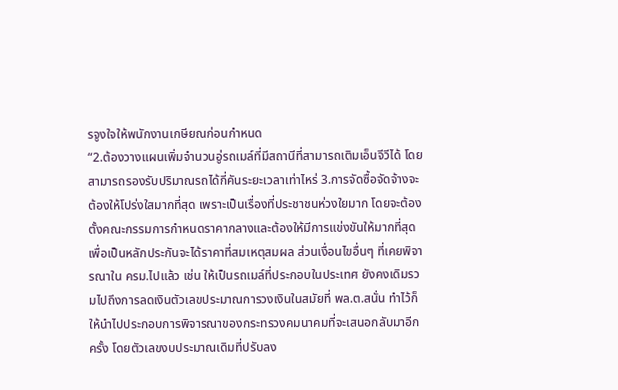รจูงใจให้พนักงานเกษียณก่อนกำหนด
“2.ต้องวางแผนเพิ่มจำนวนอู่รถเมล์ที่มีสถานีที่สามารถเติมเอ็นจีวีได้ โดยสามารถรองรับปริมาณรถได้กี่คันระยะเวลาเท่าไหร่ 3.การจัดซื้อจัดจ้างจะต้องให้โปร่งใสมากที่สุด เพราะเป็นเรื่องที่ประชาชนห่วงใยมาก โดยจะต้องตั้งคณะกรรมการกำหนดราคากลางและต้องให้มีการแข่งขันให้มากที่สุด เพื่อเป็นหลักประกันจะได้ราคาที่สมเหตุสมผล ส่วนเงื่อนไขอื่นๆ ที่เคยพิจารณาใน ครม.ไปแล้ว เช่น ให้เป็นรถเมล์ที่ประกอบในประเทศ ยังคงเดิมรวมไปถึงการลดเงินตัวเลขประมาณการวงเงินในสมัยที่ พล.ต.สนั่น ทำไว้ก็ให้นำไปประกอบการพิจารณาของกระทรวงคมนาคมที่จะเสนอกลับมาอีกครั้ง โดยตัวเลขงบประมาณเดิมที่ปรับลง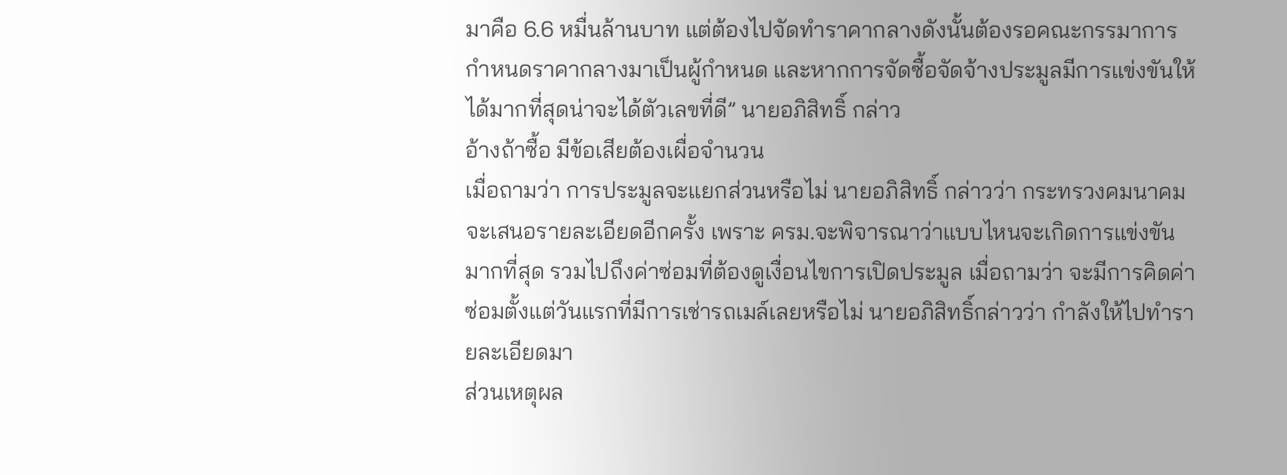มาคือ 6.6 หมื่นล้านบาท แต่ต้องไปจัดทำราคากลางดังนั้นต้องรอคณะกรรมาการกำหนดราคากลางมาเป็นผู้กำหนด และหากการจัดซื้อจัดจ้างประมูลมีการแข่งขันให้ได้มากที่สุดน่าจะได้ตัวเลขที่ดี” นายอภิสิทธิ์ กล่าว
อ้างถ้าซื้อ มีข้อเสียต้องเผื่อจำนวน
เมื่อถามว่า การประมูลจะแยกส่วนหรือไม่ นายอภิสิทธิ์ กล่าวว่า กระทรวงคมนาคมจะเสนอรายละเอียดอีกครั้ง เพราะ ครม.จะพิจารณาว่าแบบไหนจะเกิดการแข่งขันมากที่สุด รวมไปถึงค่าซ่อมที่ต้องดูเงื่อนไขการเปิดประมูล เมื่อถามว่า จะมีการคิดค่าซ่อมตั้งแต่วันแรกที่มีการเช่ารถเมล์เลยหรือไม่ นายอภิสิทธิ์กล่าวว่า กำลังให้ไปทำรายละเอียดมา
ส่วนเหตุผล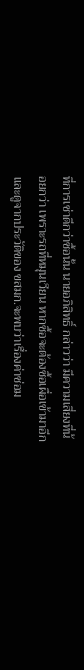ที่การเช่าดีกว่าซื้อนั้น นายอภิสิทธิ์ กล่าวว่า มีความเสี่ยงที่น้อยกว่า เพราะรถที่หมุนเวียน หากซื้อจะต้องซื้อเผื่อเข้ามาอีก และดูจากประวัติของ ขสมก.จะพบว่าเรื่องค่าซ่อม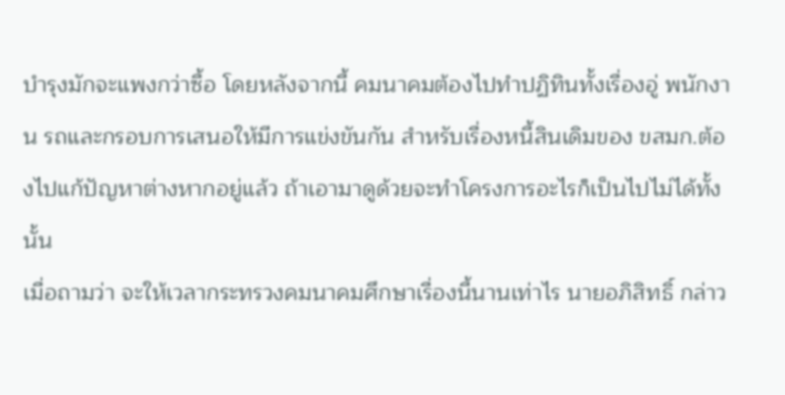บำรุงมักจะแพงกว่าซื้อ โดยหลังจากนี้ คมนาคมต้องไปทำปฏิทินทั้งเรื่องอู่ พนักงาน รถและกรอบการเสนอให้มีการแข่งขันกัน สำหรับเรื่องหนี้สินเดิมของ ขสมก.ต้องไปแก้ปัญหาต่างหากอยู่แล้ว ถ้าเอามาดูด้วยจะทำโครงการอะไรก็เป็นไปไม่ได้ทั้งนั้น
เมื่อถามว่า จะให้เวลากระทรวงคมนาคมศึกษาเรื่องนี้นานเท่าไร นายอภิสิทธิ์ กล่าว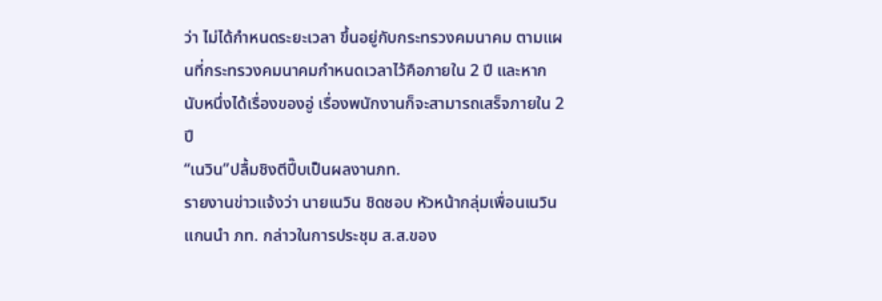ว่า ไม่ได้กำหนดระยะเวลา ขึ้นอยู่กับกระทรวงคมนาคม ตามแผนที่กระทรวงคมนาคมกำหนดเวลาไว้คือภายใน 2 ปี และหากนับหนึ่งได้เรื่องของอู่ เรื่องพนักงานก็จะสามารถเสร็จภายใน 2 ปี
“เนวิน”ปลื้มชิงตีปี๊บเป็นผลงานภท.
รายงานข่าวแจ้งว่า นายเนวิน ชิดชอบ หัวหน้ากลุ่มเพื่อนเนวิน แกนนำ ภท. กล่าวในการประชุม ส.ส.ของ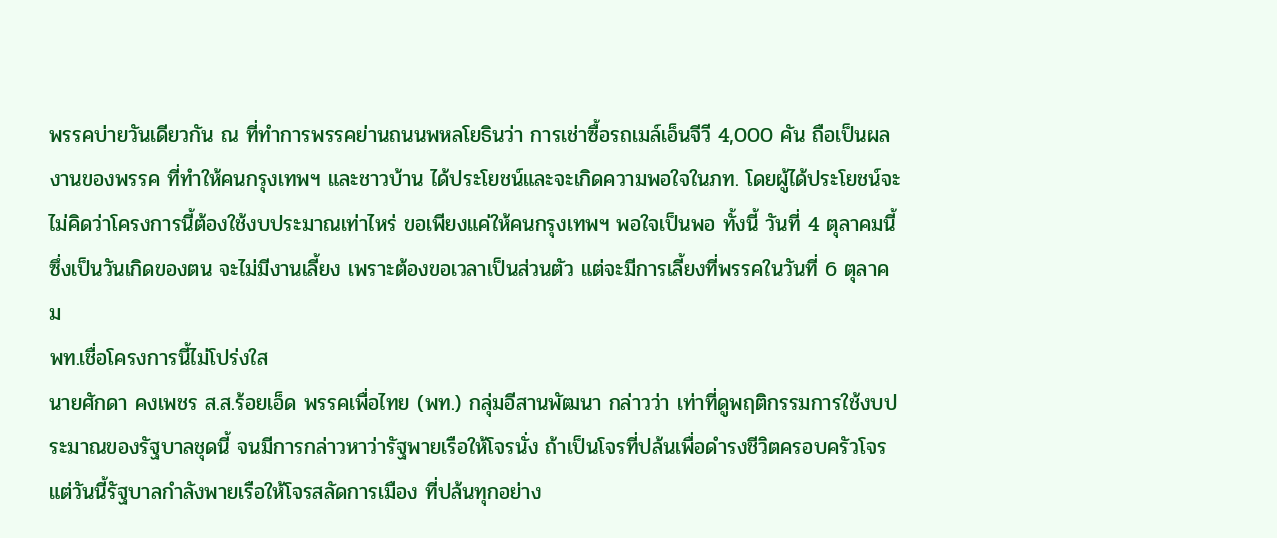พรรคบ่ายวันเดียวกัน ณ ที่ทำการพรรคย่านถนนพหลโยธินว่า การเช่าซื้อรถเมล์เอ็นจีวี 4,000 คัน ถือเป็นผลงานของพรรค ที่ทำให้คนกรุงเทพฯ และชาวบ้าน ได้ประโยชน์และจะเกิดความพอใจในภท. โดยผู้ได้ประโยชน์จะไม่คิดว่าโครงการนี้ต้องใช้งบประมาณเท่าไหร่ ขอเพียงแค่ให้คนกรุงเทพฯ พอใจเป็นพอ ทั้งนี้ วันที่ 4 ตุลาคมนี้ ซึ่งเป็นวันเกิดของตน จะไม่มีงานเลี้ยง เพราะต้องขอเวลาเป็นส่วนตัว แต่จะมีการเลี้ยงที่พรรคในวันที่ 6 ตุลาคม
พท.เชื่อโครงการนี้ไม่โปร่งใส
นายศักดา คงเพชร ส.ส.ร้อยเอ็ด พรรคเพื่อไทย (พท.) กลุ่มอีสานพัฒนา กล่าวว่า เท่าที่ดูพฤติกรรมการใช้งบประมาณของรัฐบาลชุดนี้ จนมีการกล่าวหาว่ารัฐพายเรือให้โจรนั่ง ถ้าเป็นโจรที่ปล้นเพื่อดำรงชีวิตครอบครัวโจร แต่วันนี้รัฐบาลกำลังพายเรือให้โจรสลัดการเมือง ที่ปล้นทุกอย่าง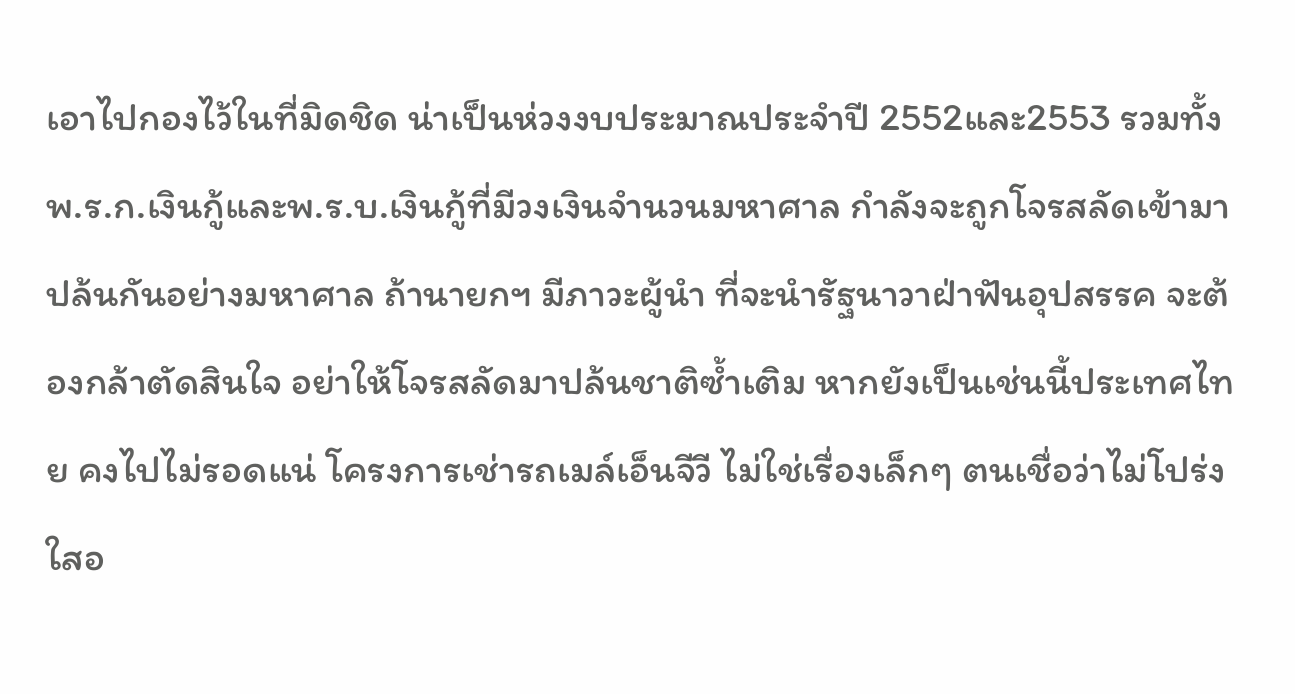เอาไปกองไว้ในที่มิดชิด น่าเป็นห่วงงบประมาณประจำปี 2552และ2553 รวมทั้ง พ.ร.ก.เงินกู้และพ.ร.บ.เงินกู้ที่มีวงเงินจำนวนมหาศาล กำลังจะถูกโจรสลัดเข้ามาปล้นกันอย่างมหาศาล ถ้านายกฯ มีภาวะผู้นำ ที่จะนำรัฐนาวาฝ่าฟันอุปสรรค จะต้องกล้าตัดสินใจ อย่าให้โจรสลัดมาปล้นชาติซ้ำเติม หากยังเป็นเช่นนี้ประเทศไทย คงไปไม่รอดแน่ โครงการเช่ารถเมล์เอ็นจีวี ไม่ใช่เรื่องเล็กๆ ตนเชื่อว่าไม่โปร่งใสอ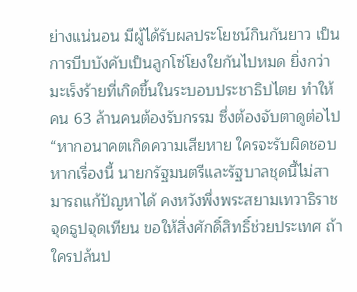ย่างแน่นอน มีผู้ได้รับผลประโยชน์กินกันยาว เป็นการบีบบังคับเป็นลูกโซ่โยงใยกันไปหมด ยิ่งกว่ามะเร็งร้ายที่เกิดขึ้นในระบอบประชาธิปไตย ทำให้คน 63 ล้านคนต้องรับกรรม ซึ่งต้องจับตาดูต่อไป
“หากอนาคตเกิดความเสียหาย ใครจะรับผิดชอบ หากเรื่องนี้ นายกรัฐมนตรีและรัฐบาลชุดนี้ไม่สามารถแก้ปัญหาได้ คงหวังพึ่งพระสยามเทวาธิราช จุดธูปจุดเทียน ขอให้สิ่งศักดิ์สิทธิ์ช่วยประเทศ ถ้าใครปล้นป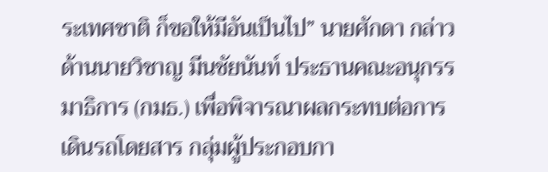ระเทศชาติ ก็ขอให้มีอันเป็นไป” นายศักดา กล่าว
ด้านนายวิชาญ มีนชัยนันท์ ประธานคณะอนุกรรมาธิการ (กมธ.) เพื่อพิจารณาผลกระทบต่อการเดินรถโดยสาร กลุ่มผู้ประกอบกา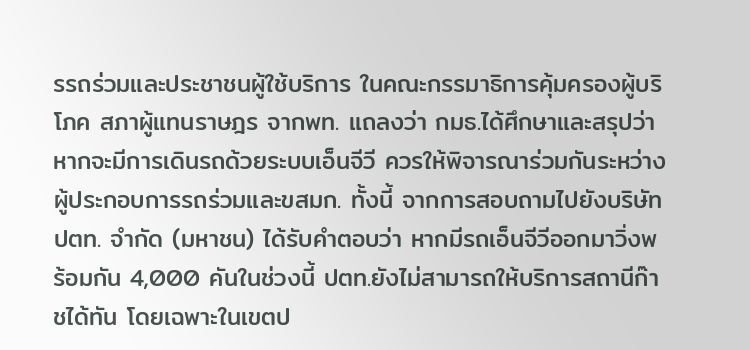รรถร่วมและประชาชนผู้ใช้บริการ ในคณะกรรมาธิการคุ้มครองผู้บริโภค สภาผู้แทนราษฎร จากพท. แถลงว่า กมธ.ได้ศึกษาและสรุปว่าหากจะมีการเดินรถด้วยระบบเอ็นจีวี ควรให้พิจารณาร่วมกันระหว่างผู้ประกอบการรถร่วมและขสมก. ทั้งนี้ จากการสอบถามไปยังบริษัท ปตท. จำกัด (มหาชน) ได้รับคำตอบว่า หากมีรถเอ็นจีวีออกมาวิ่งพร้อมกัน 4,000 คันในช่วงนี้ ปตท.ยังไม่สามารถให้บริการสถานีก๊าชได้ทัน โดยเฉพาะในเขตป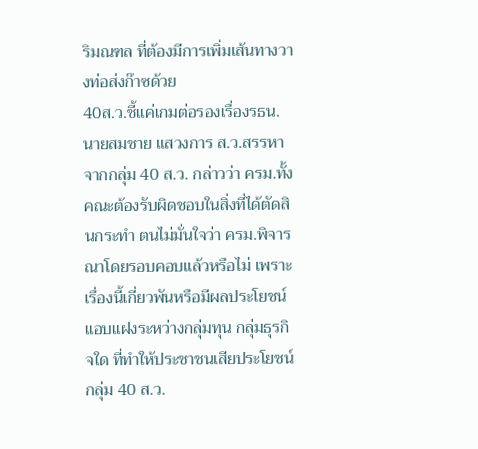ริมณฑล ที่ต้องมีการเพิ่มเส้นทางวางท่อส่งก๊าซด้วย
40ส.ว.ชี้แค่เกมต่อรองเรื่องรธน.
นายสมชาย แสวงการ ส.ว.สรรหา จากกลุ่ม 40 ส.ว. กล่าวว่า ครม.ทั้งคณะต้องรับผิดชอบในสิ่งที่ได้ตัดสินกระทำ ตนไม่มั่นใจว่า ครม.พิจารณาโดยรอบคอบแล้วหรือไม่ เพราะเรื่องนี้เกี่ยวพันหรือมีผลประโยชน์แอบแฝงระหว่างกลุ่มทุน กลุ่มธุรกิจใด ที่ทำให้ประชาชนเสียประโยชน์ กลุ่ม 40 ส.ว.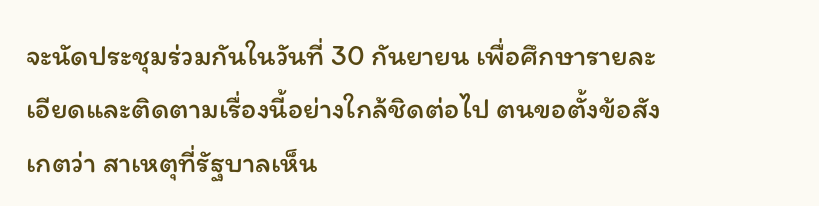จะนัดประชุมร่วมกันในวันที่ 30 กันยายน เพื่อศึกษารายละเอียดและติดตามเรื่องนี้อย่างใกล้ชิดต่อไป ตนขอตั้งข้อสังเกตว่า สาเหตุที่รัฐบาลเห็น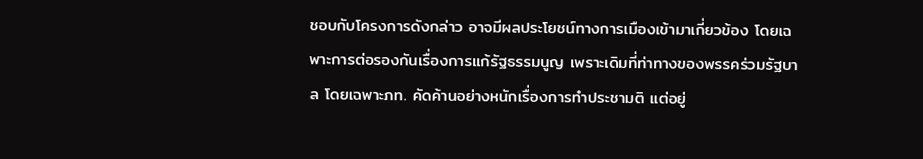ชอบกับโครงการดังกล่าว อาจมีผลประโยชน์ทางการเมืองเข้ามาเกี่ยวข้อง โดยเฉพาะการต่อรองกันเรื่องการแก้รัฐธรรมนูญ เพราะเดิมที่ท่าทางของพรรคร่วมรัฐบาล โดยเฉพาะภท. คัดค้านอย่างหนักเรื่องการทำประชามติ แต่อยู่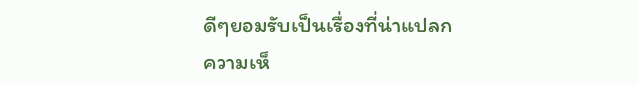ดีๆยอมรับเป็นเรื่องที่น่าแปลก
ความเห็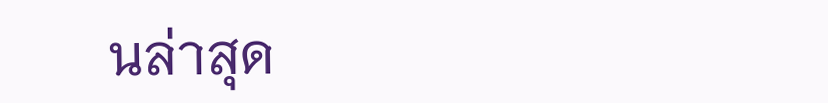นล่าสุด